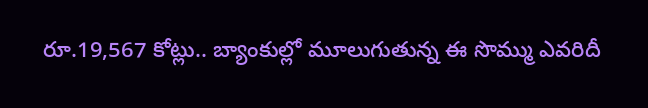రూ.19,567 కోట్లు.. బ్యాంకుల్లో మూలుగుతున్న ఈ సొమ్ము ఎవరిదీ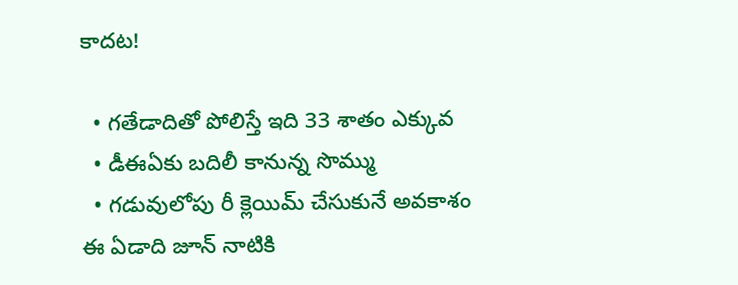కాదట!

  • గతేడాదితో పోలిస్తే ఇది 33 శాతం ఎక్కువ
  • డీఈఏకు బదిలీ కానున్న సొమ్ము
  • గడువులోపు రీ క్లెయిమ్ చేసుకునే అవకాశం
ఈ ఏడాది జూన్ నాటికి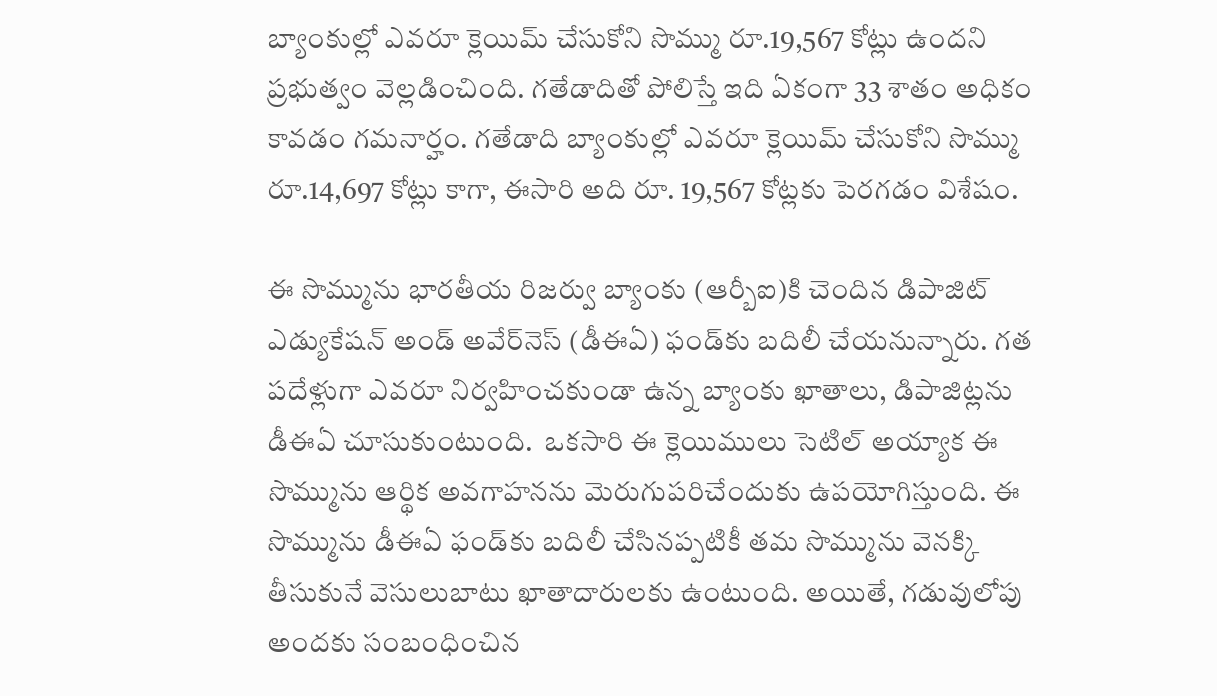బ్యాంకుల్లో ఎవరూ క్లెయిమ్ చేసుకోని సొమ్ము రూ.19,567 కోట్లు ఉందని ప్రభుత్వం వెల్లడించింది. గతేడాదితో పోలిస్తే ఇది ఏకంగా 33 శాతం అధికం కావడం గమనార్హం. గతేడాది బ్యాంకుల్లో ఎవరూ క్లెయిమ్ చేసుకోని సొమ్ము రూ.14,697 కోట్లు కాగా, ఈసారి అది రూ. 19,567 కోట్లకు పెరగడం విశేషం.

ఈ సొమ్మును భారతీయ రిజర్వు బ్యాంకు (ఆర్బీఐ)కి చెందిన డిపాజిట్ ఎడ్యుకేషన్ అండ్ అవేర్‌నెస్ (డీఈఏ) ఫండ్‌కు బదిలీ చేయనున్నారు. గత పదేళ్లుగా ఎవరూ నిర్వహించకుండా ఉన్న బ్యాంకు ఖాతాలు, డిపాజిట్లను డీఈఏ చూసుకుంటుంది.  ఒకసారి ఈ క్లెయిములు సెటిల్ అయ్యాక ఈ సొమ్మును ఆర్థిక అవగాహనను మెరుగుపరిచేందుకు ఉపయోగిస్తుంది. ఈ సొమ్మును డీఈఏ ఫండ్‌కు బదిలీ చేసినప్పటికీ తమ సొమ్మును వెనక్కి తీసుకునే వెసులుబాటు ఖాతాదారులకు ఉంటుంది. అయితే, గడువులోపు అందకు సంబంధించిన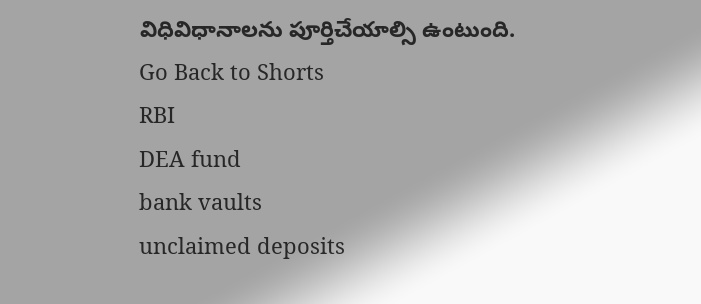విధివిధానాలను పూర్తిచేయాల్సి ఉంటుంది.
Go Back to Shorts
RBI
DEA fund
bank vaults
unclaimed deposits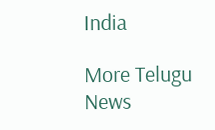India

More Telugu News